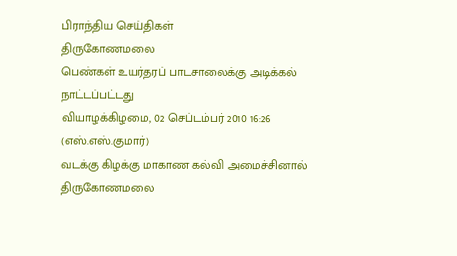பிராந்திய செய்திகள்
திருகோணமலை
பெண்கள் உயர்தரப் பாடசாலைக்கு அடிக்கல் நாட்டப்பட்டது
வியாழக்கிழமை, 02 செப்டம்பர் 2010 16:26
(எஸ்.எஸ்.குமார்)
வடக்கு கிழக்கு மாகாண கல்வி அமைச்சினால் திருகோணமலை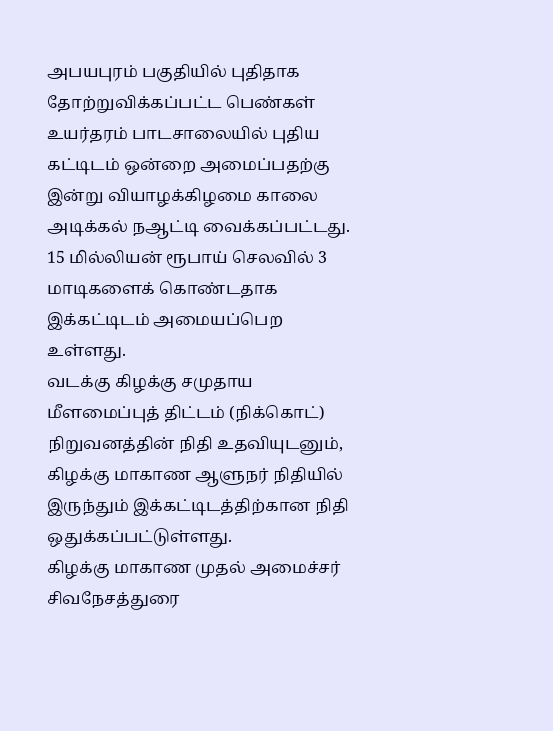அபயபுரம் பகுதியில் புதிதாக தோற்றுவிக்கப்பட்ட பெண்கள் உயர்தரம் பாடசாலையில் புதிய கட்டிடம் ஒன்றை அமைப்பதற்கு இன்று வியாழக்கிழமை காலை அடிக்கல் நஆட்டி வைக்கப்பட்டது.
15 மில்லியன் ரூபாய் செலவில் 3 மாடிகளைக் கொண்டதாக இக்கட்டிடம் அமையப்பெற உள்ளது.
வடக்கு கிழக்கு சமுதாய மீளமைப்புத் திட்டம் (நிக்கொட்) நிறுவனத்தின் நிதி உதவியுடனும், கிழக்கு மாகாண ஆளுநர் நிதியில் இருந்தும் இக்கட்டிடத்திற்கான நிதி ஒதுக்கப்பட்டுள்ளது.
கிழக்கு மாகாண முதல் அமைச்சர் சிவநேசத்துரை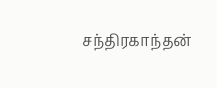சந்திரகாந்தன்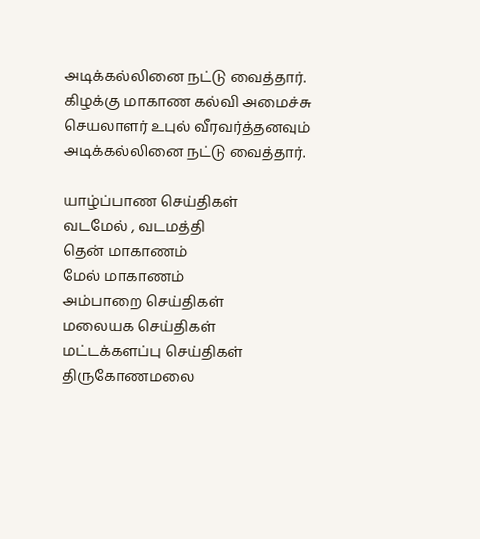அடிக்கல்லினை நட்டு வைத்தார். கிழக்கு மாகாண கல்வி அமைச்சு செயலாளர் உபுல் வீரவர்த்தனவும் அடிக்கல்லினை நட்டு வைத்தார்.

யாழ்ப்பாண செய்திகள்
வடமேல் , வடமத்தி
தென் மாகாணம்
மேல் மாகாணம்
அம்பாறை செய்திகள்
மலையக செய்திகள்
மட்டக்களப்பு செய்திகள்
திருகோணமலை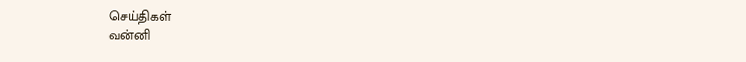செய்திகள்
வன்னி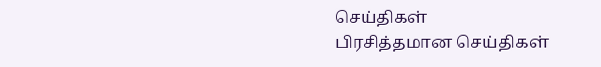செய்திகள்
பிரசித்தமான செய்திகள்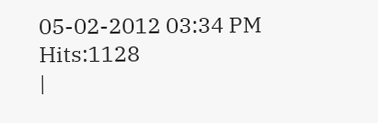05-02-2012 03:34 PM Hits:1128
|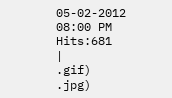05-02-2012 08:00 PM Hits:681
|
.gif)
.jpg)